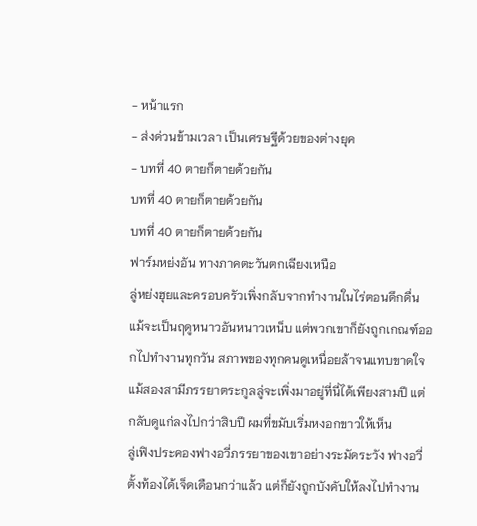- หน้าแรก
- ส่งด่วนข้ามเวลา เป็นเศรษฐีด้วยของต่างยุค
- บทที่ 40 ตายก็ตายด้วยกัน
บทที่ 40 ตายก็ตายด้วยกัน
บทที่ 40 ตายก็ตายด้วยกัน
ฟาร์มหย่งอัน ทางภาคตะวันตกเฉียงเหนือ
ลู่หย่งฮุยและครอบครัวเพิ่งกลับจากทำงานในไร่ตอนดึกดื่น แม้จะเป็นฤดูหนาวอันหนาวเหน็บ แต่พวกเขาก็ยังถูกเกณฑ์ออกไปทำงานทุกวัน สภาพของทุกคนดูเหนื่อยล้าจนแทบขาดใจ
แม้สองสามีภรรยาตระกูลลู่จะเพิ่งมาอยู่ที่นี่ได้เพียงสามปี แต่กลับดูแก่ลงไปกว่าสิบปี ผมที่ขมับเริ่มหงอกขาวให้เห็น
ลู่เฟิงประคองฟางอวี่ภรรยาของเขาอย่างระมัดระวัง ฟางอวี่ตั้งท้องได้เจ็ดเดือนกว่าแล้ว แต่ก็ยังถูกบังคับให้ลงไปทำงาน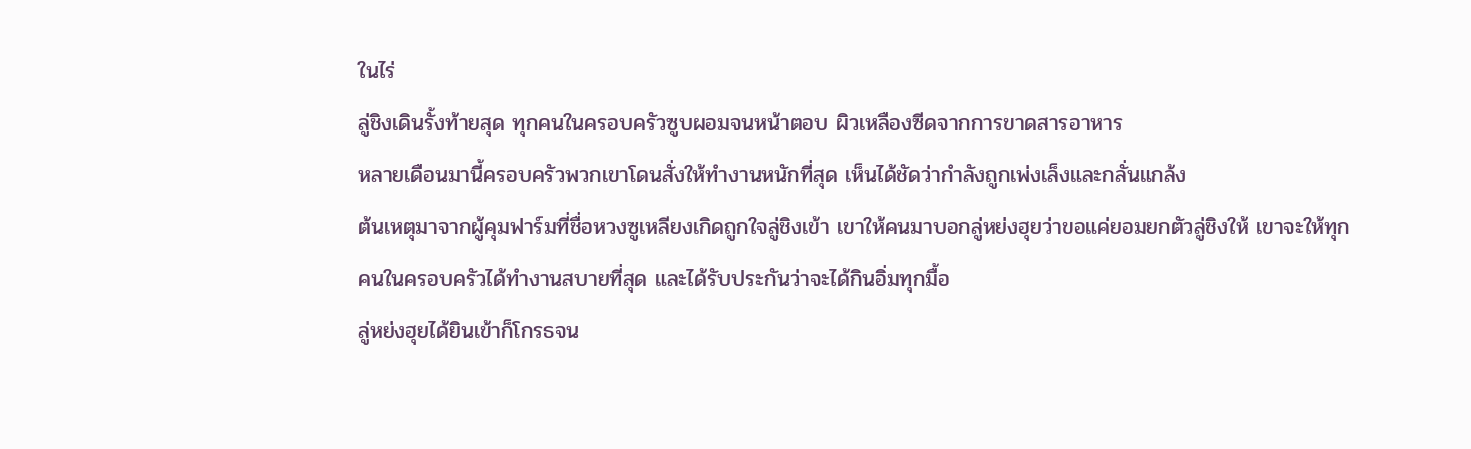ในไร่
ลู่ชิงเดินรั้งท้ายสุด ทุกคนในครอบครัวซูบผอมจนหน้าตอบ ผิวเหลืองซีดจากการขาดสารอาหาร
หลายเดือนมานี้ครอบครัวพวกเขาโดนสั่งให้ทำงานหนักที่สุด เห็นได้ชัดว่ากำลังถูกเพ่งเล็งและกลั่นแกล้ง
ต้นเหตุมาจากผู้คุมฟาร์มที่ชื่อหวงซูเหลียงเกิดถูกใจลู่ชิงเข้า เขาให้คนมาบอกลู่หย่งฮุยว่าขอแค่ยอมยกตัวลู่ชิงให้ เขาจะให้ทุกคนในครอบครัวได้ทำงานสบายที่สุด และได้รับประกันว่าจะได้กินอิ่มทุกมื้อ
ลู่หย่งฮุยได้ยินเข้าก็โกรธจน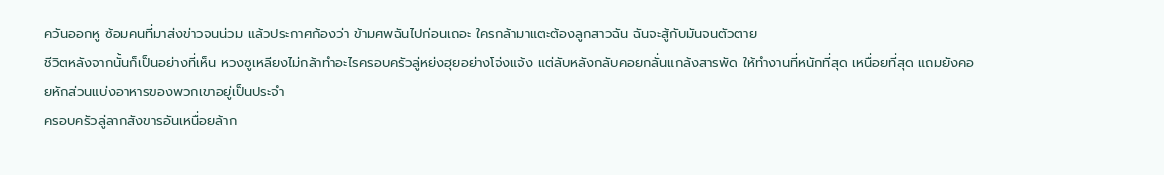ควันออกหู ซ้อมคนที่มาส่งข่าวจนน่วม แล้วประกาศก้องว่า ข้ามศพฉันไปก่อนเถอะ ใครกล้ามาแตะต้องลูกสาวฉัน ฉันจะสู้กับมันจนตัวตาย
ชีวิตหลังจากนั้นก็เป็นอย่างที่เห็น หวงซูเหลียงไม่กล้าทำอะไรครอบครัวลู่หย่งฮุยอย่างโจ่งแจ้ง แต่ลับหลังกลับคอยกลั่นแกล้งสารพัด ให้ทำงานที่หนักที่สุด เหนื่อยที่สุด แถมยังคอยหักส่วนแบ่งอาหารของพวกเขาอยู่เป็นประจำ
ครอบครัวลู่ลากสังขารอันเหนื่อยล้าก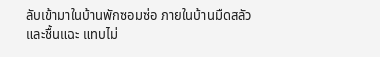ลับเข้ามาในบ้านพักซอมซ่อ ภายในบ้านมืดสลัวและชื้นแฉะ แทบไม่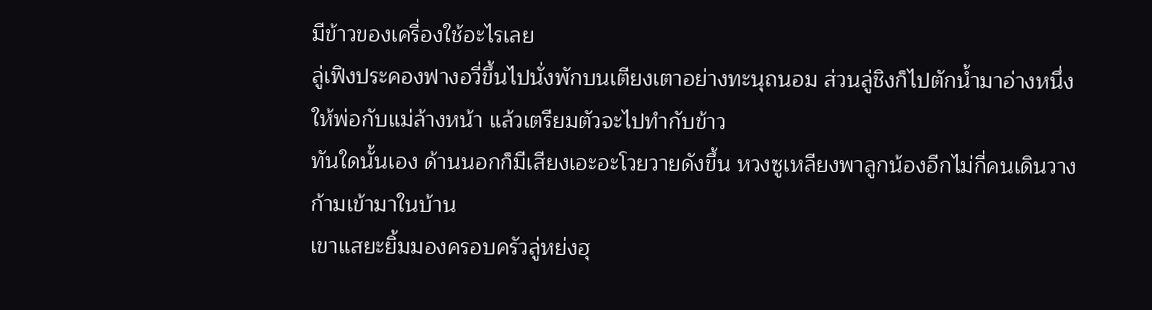มีข้าวของเครื่องใช้อะไรเลย
ลู่เฟิงประคองฟางอวี่ขึ้นไปนั่งพักบนเตียงเตาอย่างทะนุถนอม ส่วนลู่ชิงก็ไปตักน้ำมาอ่างหนึ่ง ให้พ่อกับแม่ล้างหน้า แล้วเตรียมตัวจะไปทำกับข้าว
ทันใดนั้นเอง ด้านนอกก็มีเสียงเอะอะโวยวายดังขึ้น หวงซูเหลียงพาลูกน้องอีกไม่กี่คนเดินวางก้ามเข้ามาในบ้าน
เขาแสยะยิ้มมองครอบครัวลู่หย่งฮุ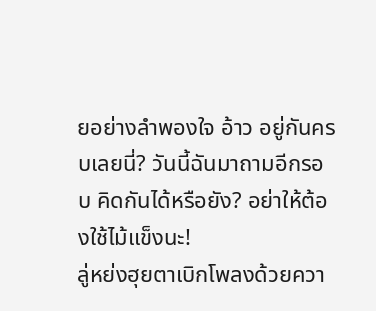ยอย่างลำพองใจ อ้าว อยู่กันครบเลยนี่? วันนี้ฉันมาถามอีกรอบ คิดกันได้หรือยัง? อย่าให้ต้องใช้ไม้แข็งนะ!
ลู่หย่งฮุยตาเบิกโพลงด้วยควา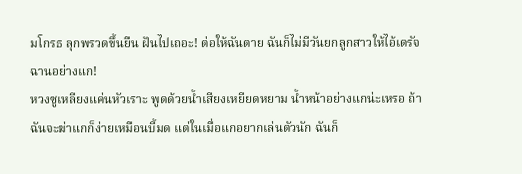มโกรธ ลุกพรวดขึ้นยืน ฝันไปเถอะ! ต่อให้ฉันตาย ฉันก็ไม่มีวันยกลูกสาวให้ไอ้เดรัจฉานอย่างแก!
หวงซูเหลียงแค่นหัวเราะ พูดด้วยน้ำเสียงเหยียดหยาม น้ำหน้าอย่างแกน่ะเหรอ ถ้าฉันจะฆ่าแกก็ง่ายเหมือนบี้มด แต่ในเมื่อแกอยากเล่นตัวนัก ฉันก็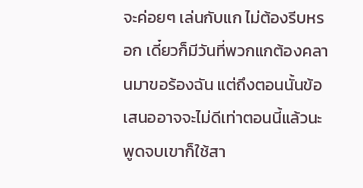จะค่อยๆ เล่นกับแก ไม่ต้องรีบหรอก เดี๋ยวก็มีวันที่พวกแกต้องคลานมาขอร้องฉัน แต่ถึงตอนนั้นข้อเสนออาจจะไม่ดีเท่าตอนนี้แล้วนะ
พูดจบเขาก็ใช้สา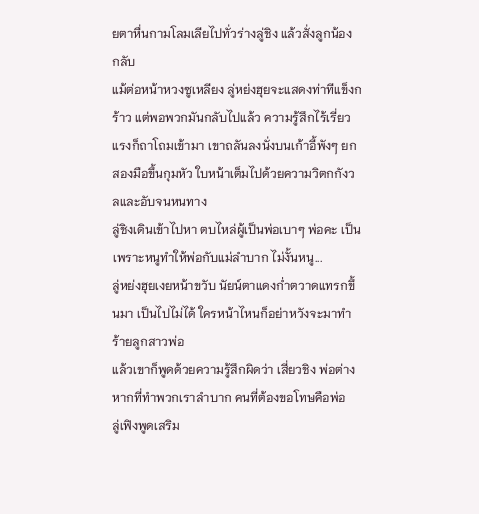ยตาหื่นกามโลมเลียไปทั่วร่างลู่ชิง แล้วสั่งลูกน้อง กลับ
แม้ต่อหน้าหวงซูเหลียง ลู่หย่งฮุยจะแสดงท่าทีแข็งกร้าว แต่พอพวกมันกลับไปแล้ว ความรู้สึกไร้เรี่ยวแรงก็ถาโถมเข้ามา เขาถลันลงนั่งบนเก้าอี้พังๆ ยกสองมือขึ้นกุมหัว ใบหน้าเต็มไปด้วยความวิตกกังวลและอับจนหนทาง
ลู่ชิงเดินเข้าไปหา ตบไหล่ผู้เป็นพ่อเบาๆ พ่อคะ เป็นเพราะหนูทำให้พ่อกับแม่ลำบาก ไม่งั้นหนู...
ลู่หย่งฮุยเงยหน้าขวับ นัยน์ตาแดงก่ำตวาดแทรกขึ้นมา เป็นไปไม่ได้ ใครหน้าไหนก็อย่าหวังจะมาทำร้ายลูกสาวพ่อ
แล้วเขาก็พูดด้วยความรู้สึกผิดว่า เสี่ยวชิง พ่อต่างหากที่ทำพวกเราลำบาก คนที่ต้องขอโทษคือพ่อ
ลู่เฟิงพูดเสริม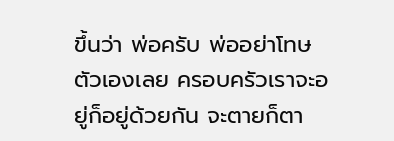ขึ้นว่า พ่อครับ พ่ออย่าโทษตัวเองเลย ครอบครัวเราจะอยู่ก็อยู่ด้วยกัน จะตายก็ตา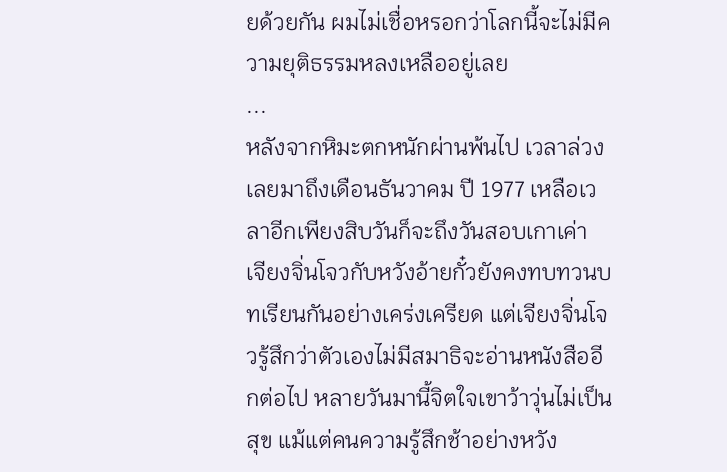ยด้วยกัน ผมไม่เชื่อหรอกว่าโลกนี้จะไม่มีความยุติธรรมหลงเหลืออยู่เลย
...
หลังจากหิมะตกหนักผ่านพ้นไป เวลาล่วงเลยมาถึงเดือนธันวาคม ปี 1977 เหลือเวลาอีกเพียงสิบวันก็จะถึงวันสอบเกาเค่า
เจียงจิ่นโจวกับหวังอ้ายกั๋วยังคงทบทวนบทเรียนกันอย่างเคร่งเครียด แต่เจียงจิ่นโจวรู้สึกว่าตัวเองไม่มีสมาธิจะอ่านหนังสืออีกต่อไป หลายวันมานี้จิตใจเขาว้าวุ่นไม่เป็นสุข แม้แต่คนความรู้สึกช้าอย่างหวัง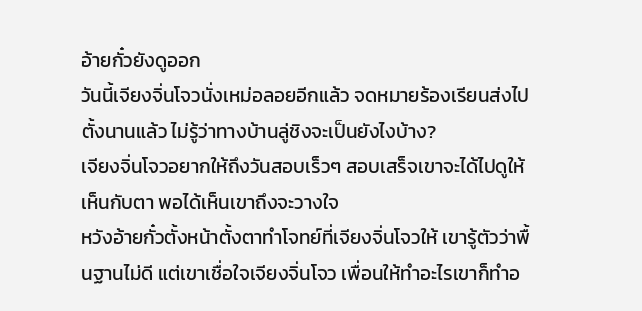อ้ายกั๋วยังดูออก
วันนี้เจียงจิ่นโจวนั่งเหม่อลอยอีกแล้ว จดหมายร้องเรียนส่งไปตั้งนานแล้ว ไม่รู้ว่าทางบ้านลู่ชิงจะเป็นยังไงบ้าง?
เจียงจิ่นโจวอยากให้ถึงวันสอบเร็วๆ สอบเสร็จเขาจะได้ไปดูให้เห็นกับตา พอได้เห็นเขาถึงจะวางใจ
หวังอ้ายกั๋วตั้งหน้าตั้งตาทำโจทย์ที่เจียงจิ่นโจวให้ เขารู้ตัวว่าพื้นฐานไม่ดี แต่เขาเชื่อใจเจียงจิ่นโจว เพื่อนให้ทำอะไรเขาก็ทำอ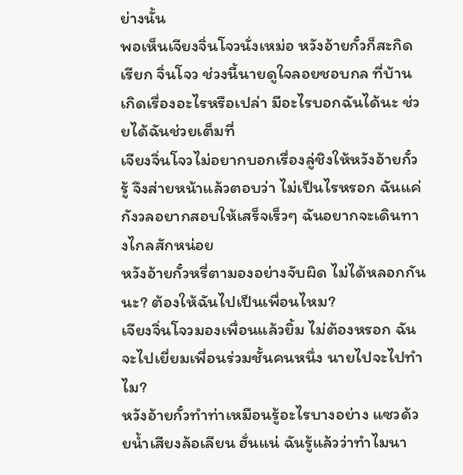ย่างนั้น
พอเห็นเจียงจิ่นโจวนั่งเหม่อ หวังอ้ายกั๋วก็สะกิดเรียก จิ่นโจว ช่วงนี้นายดูใจลอยชอบกล ที่บ้านเกิดเรื่องอะไรหรือเปล่า มีอะไรบอกฉันได้นะ ช่วยได้ฉันช่วยเต็มที่
เจียงจิ่นโจวไม่อยากบอกเรื่องลู่ชิงให้หวังอ้ายกั๋วรู้ จึงส่ายหน้าแล้วตอบว่า ไม่เป็นไรหรอก ฉันแค่กังวลอยากสอบให้เสร็จเร็วๆ ฉันอยากจะเดินทางไกลสักหน่อย
หวังอ้ายกั๋วหรี่ตามองอย่างจับผิด ไม่ได้หลอกกันนะ? ต้องให้ฉันไปเป็นเพื่อนไหม?
เจียงจิ่นโจวมองเพื่อนแล้วยิ้ม ไม่ต้องหรอก ฉันจะไปเยี่ยมเพื่อนร่วมชั้นคนหนึ่ง นายไปจะไปทำไม?
หวังอ้ายกั๋วทำท่าเหมือนรู้อะไรบางอย่าง แซวด้วยน้ำเสียงล้อเลียน ฮั่นแน่ ฉันรู้แล้วว่าทำไมนา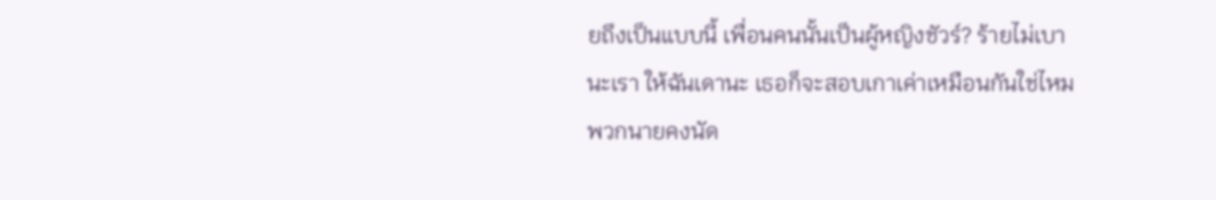ยถึงเป็นแบบนี้ เพื่อนคนนั้นเป็นผู้หญิงชัวร์? ร้ายไม่เบานะเรา ให้ฉันเดานะ เธอก็จะสอบเกาเค่าเหมือนกันใช่ไหม พวกนายคงนัด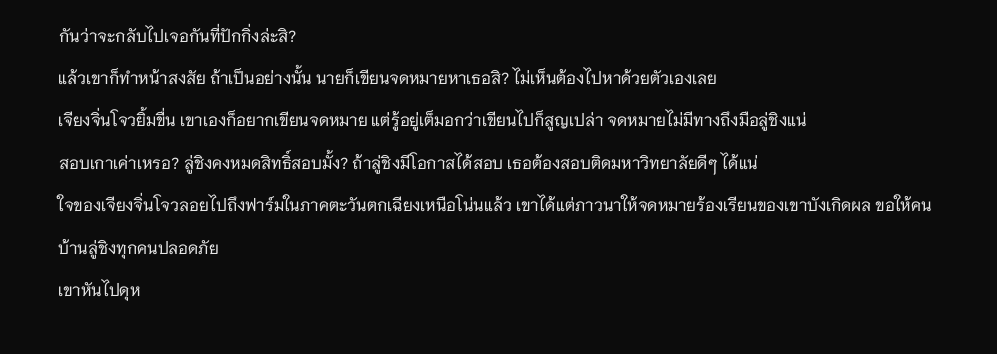กันว่าจะกลับไปเจอกันที่ปักกิ่งล่ะสิ?
แล้วเขาก็ทำหน้าสงสัย ถ้าเป็นอย่างนั้น นายก็เขียนจดหมายหาเธอสิ? ไม่เห็นต้องไปหาด้วยตัวเองเลย
เจียงจิ่นโจวยิ้มขื่น เขาเองก็อยากเขียนจดหมาย แต่รู้อยู่เต็มอกว่าเขียนไปก็สูญเปล่า จดหมายไม่มีทางถึงมือลู่ชิงแน่
สอบเกาเค่าเหรอ? ลู่ชิงคงหมดสิทธิ์สอบมั้ง? ถ้าลู่ชิงมีโอกาสได้สอบ เธอต้องสอบติดมหาวิทยาลัยดีๆ ได้แน่
ใจของเจียงจิ่นโจวลอยไปถึงฟาร์มในภาคตะวันตกเฉียงเหนือโน่นแล้ว เขาได้แต่ภาวนาให้จดหมายร้องเรียนของเขาบังเกิดผล ขอให้คนบ้านลู่ชิงทุกคนปลอดภัย
เขาหันไปดุห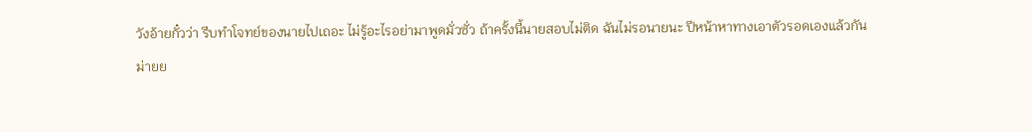วังอ้ายกั๋วว่า รีบทำโจทย์ของนายไปเถอะ ไม่รู้อะไรอย่ามาพูดมั่วซั่ว ถ้าครั้งนี้นายสอบไม่ติด ฉันไม่รอนายนะ ปีหน้าหาทางเอาตัวรอดเองแล้วกัน
ม่ายย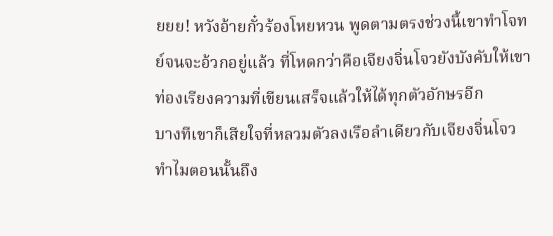ยยย! หวังอ้ายกั๋วร้องโหยหวน พูดตามตรงช่วงนี้เขาทำโจทย์จนจะอ้วกอยู่แล้ว ที่โหดกว่าคือเจียงจิ่นโจวยังบังคับให้เขาท่องเรียงความที่เขียนเสร็จแล้วให้ได้ทุกตัวอักษรอีก
บางทีเขาก็เสียใจที่หลวมตัวลงเรือลำเดียวกับเจียงจิ่นโจว ทำไมตอนนั้นถึง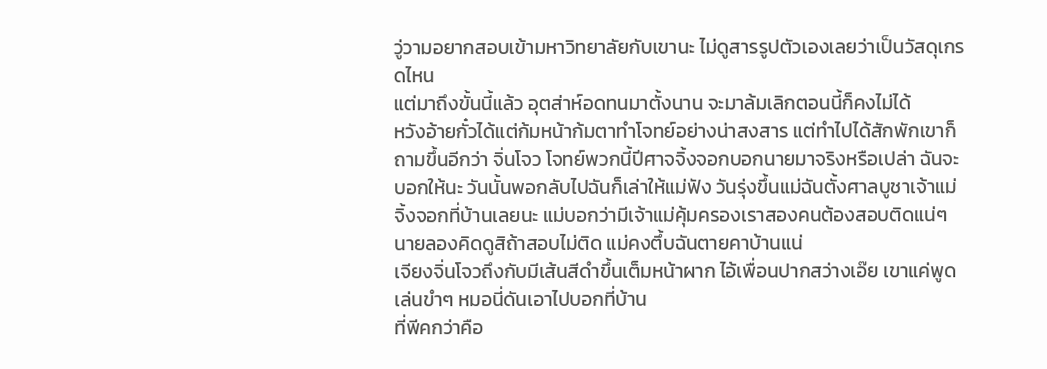วู่วามอยากสอบเข้ามหาวิทยาลัยกับเขานะ ไม่ดูสารรูปตัวเองเลยว่าเป็นวัสดุเกรดไหน
แต่มาถึงขั้นนี้แล้ว อุตส่าห์อดทนมาตั้งนาน จะมาล้มเลิกตอนนี้ก็คงไม่ได้
หวังอ้ายกั๋วได้แต่ก้มหน้าก้มตาทำโจทย์อย่างน่าสงสาร แต่ทำไปได้สักพักเขาก็ถามขึ้นอีกว่า จิ่นโจว โจทย์พวกนี้ปีศาจจิ้งจอกบอกนายมาจริงหรือเปล่า ฉันจะบอกให้นะ วันนั้นพอกลับไปฉันก็เล่าให้แม่ฟัง วันรุ่งขึ้นแม่ฉันตั้งศาลบูชาเจ้าแม่จิ้งจอกที่บ้านเลยนะ แม่บอกว่ามีเจ้าแม่คุ้มครองเราสองคนต้องสอบติดแน่ๆ นายลองคิดดูสิถ้าสอบไม่ติด แม่คงตึ้บฉันตายคาบ้านแน่
เจียงจิ่นโจวถึงกับมีเส้นสีดำขึ้นเต็มหน้าผาก ไอ้เพื่อนปากสว่างเอ๊ย เขาแค่พูดเล่นขำๆ หมอนี่ดันเอาไปบอกที่บ้าน
ที่พีคกว่าคือ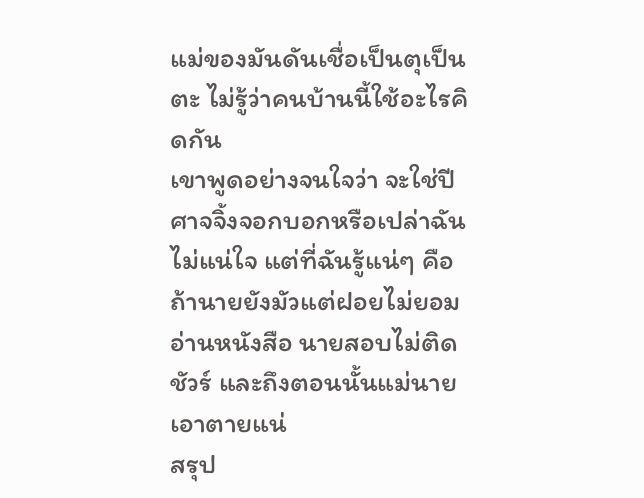แม่ของมันดันเชื่อเป็นตุเป็นตะ ไม่รู้ว่าคนบ้านนี้ใช้อะไรคิดกัน
เขาพูดอย่างจนใจว่า จะใช่ปีศาจจิ้งจอกบอกหรือเปล่าฉันไม่แน่ใจ แต่ที่ฉันรู้แน่ๆ คือถ้านายยังมัวแต่ฝอยไม่ยอมอ่านหนังสือ นายสอบไม่ติดชัวร์ และถึงตอนนั้นแม่นายเอาตายแน่
สรุป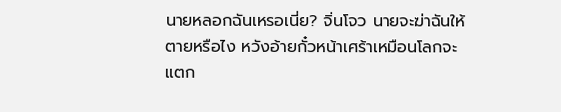นายหลอกฉันเหรอเนี่ย? จิ่นโจว นายจะฆ่าฉันให้ตายหรือไง หวังอ้ายกั๋วหน้าเศร้าเหมือนโลกจะแตก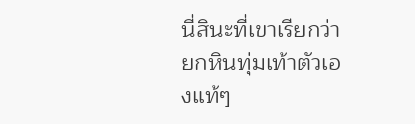นี่สินะที่เขาเรียกว่ายกหินทุ่มเท้าตัวเองแท้ๆ